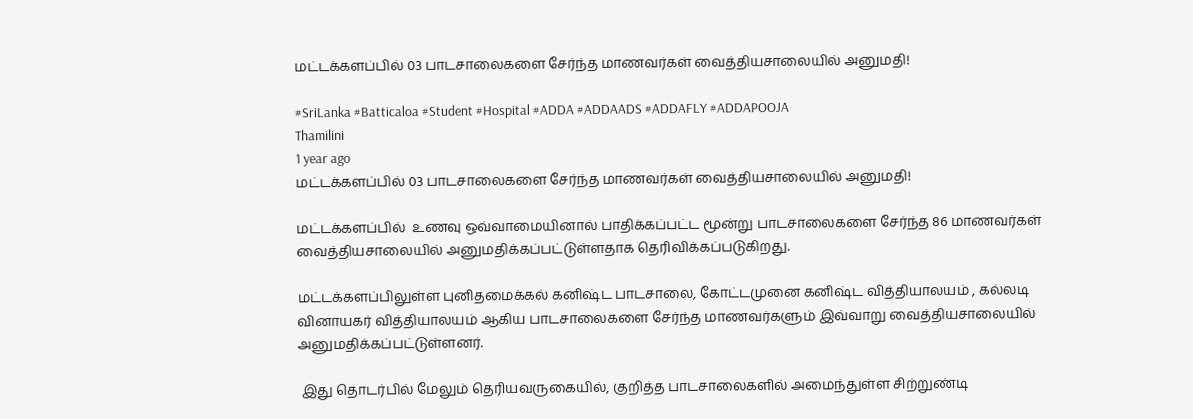மட்டக்களப்பில் 03 பாடசாலைகளை சேர்ந்த மாணவர்கள் வைத்தியசாலையில் அனுமதி!

#SriLanka #Batticaloa #Student #Hospital #ADDA #ADDAADS #ADDAFLY #ADDAPOOJA
Thamilini
1 year ago
மட்டக்களப்பில் 03 பாடசாலைகளை சேர்ந்த மாணவர்கள் வைத்தியசாலையில் அனுமதி!

மட்டக்களப்பில்  உணவு ஒவ்வாமையினால் பாதிக்கப்பட்ட மூன்று பாடசாலைகளை சேர்ந்த 86 மாணவர்கள் வைத்தியசாலையில் அனுமதிக்கப்பட்டுள்ளதாக தெரிவிக்கப்படுகிறது.

மட்டக்களப்பிலுள்ள புனிதமைக்கல் கனிஷ்ட பாடசாலை, கோட்டமுனை கனிஷ்ட வித்தியாலயம் , கல்லடி வினாயகர் வித்தியாலயம் ஆகிய பாடசாலைகளை சேர்ந்த மாணவர்களும் இவ்வாறு வைத்தியசாலையில் அனுமதிக்கப்பட்டுள்ளனர்.

 இது தொடர்பில் மேலும் தெரியவருகையில், குறித்த பாடசாலைகளில் அமைந்துள்ள சிற்றுண்டி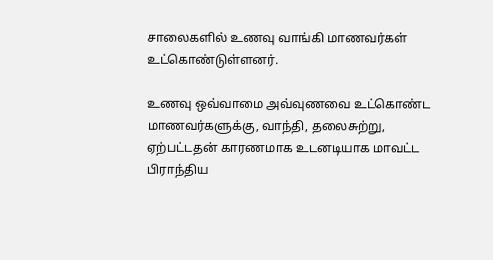சாலைகளில் உணவு வாங்கி மாணவர்கள் உட்கொண்டுள்ளனர்.

உணவு ஒவ்வாமை அவ்வுணவை உட்கொண்ட மாணவர்களுக்கு, வாந்தி, தலைசுற்று, ஏற்பட்டதன் காரணமாக உடனடியாக மாவட்ட பிராந்திய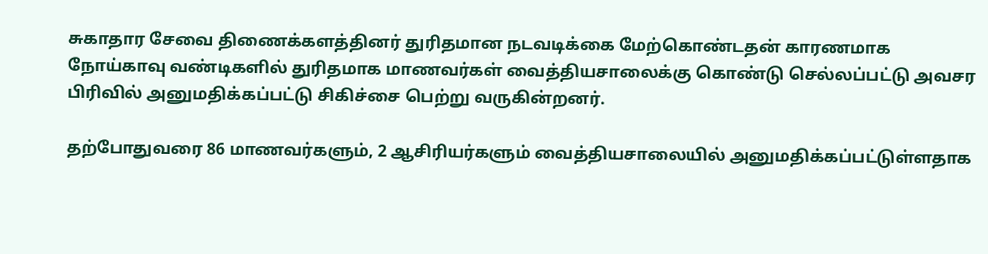சுகாதார சேவை திணைக்களத்தினர் துரிதமான நடவடிக்கை மேற்கொண்டதன் காரணமாக நோய்காவு வண்டிகளில் துரிதமாக மாணவர்கள் வைத்தியசாலைக்கு கொண்டு செல்லப்பட்டு அவசர பிரிவில் அனுமதிக்கப்பட்டு சிகிச்சை பெற்று வருகின்றனர்.

தற்போதுவரை 86 மாணவர்களும், 2 ஆசிரியர்களும் வைத்தியசாலையில் அனுமதிக்கப்பட்டுள்ளதாக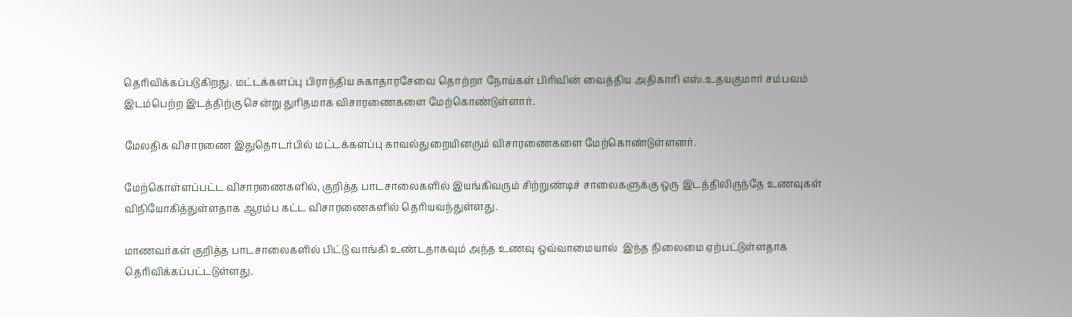தெரிவிக்கப்படுகிறது. மட்டக்களப்பு பிராந்திய சுகாதாரசேவை தொற்றா நோய்கள் பிரிவின் வைத்திய அதிகாரி எஸ்.உதயகுமார் சம்பவம் இடம்பெற்ற இடத்திற்கு சென்று துரிதமாக விசாரணைகளை மேற்கொண்டுள்ளார்.

மேலதிக விசாரணை இதுதொடர்பில் மட்டக்களப்பு காவல்துறையினரும் விசாரணைகளை மேற்கொண்டுள்ளனர்.

மேற்கொள்ளப்பட்ட விசாரணைகளில், குறித்த பாடசாலைகளில் இயங்கிவரும் சிற்றுண்டிச் சாலைகளுக்கு ஒரு இடத்திலிருந்தே உணவுகள் விநியோகித்துள்ளதாக ஆரம்ப கட்ட விசாரணைகளில் தெரியவந்துள்ளது.

மாணவர்கள் குறித்த பாடசாலைகளில் பிட்டு வாங்கி உண்டதாகவும் அந்த உணவு ஒவ்வாமையால்  இந்த நிலைமை ஏற்பட்டுள்ளதாக தெரிவிக்கப்பட்டடுள்ளது.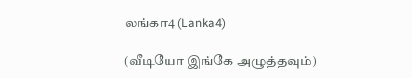லங்கா4 (Lanka4)

(வீடியோ இங்கே அழுத்தவும்)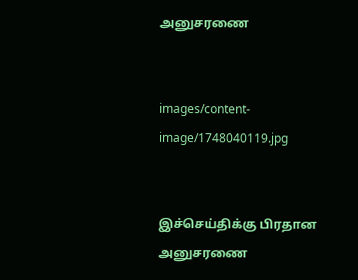அனுசரணை


images/content-image/1748040119.jpg


இச்செய்திக்கு பிரதான அனுசரணை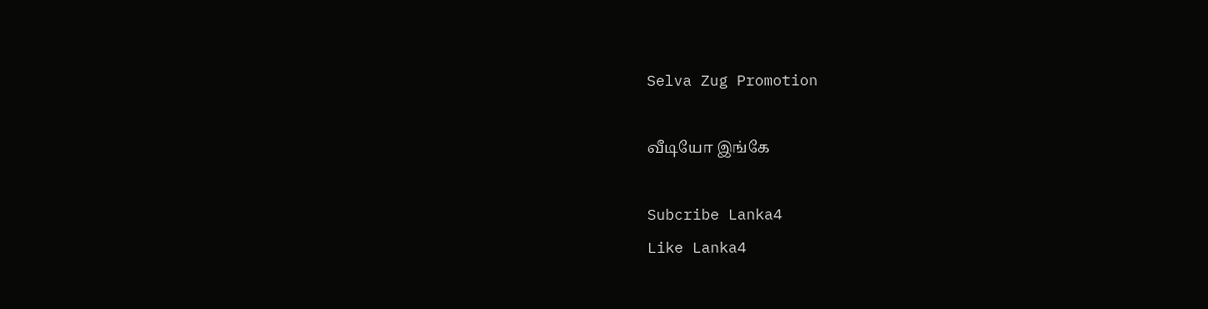Selva Zug Promotion

வீடியோ இங்கே

Subcribe Lanka4
Like Lanka4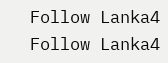Follow Lanka4
Follow Lanka4